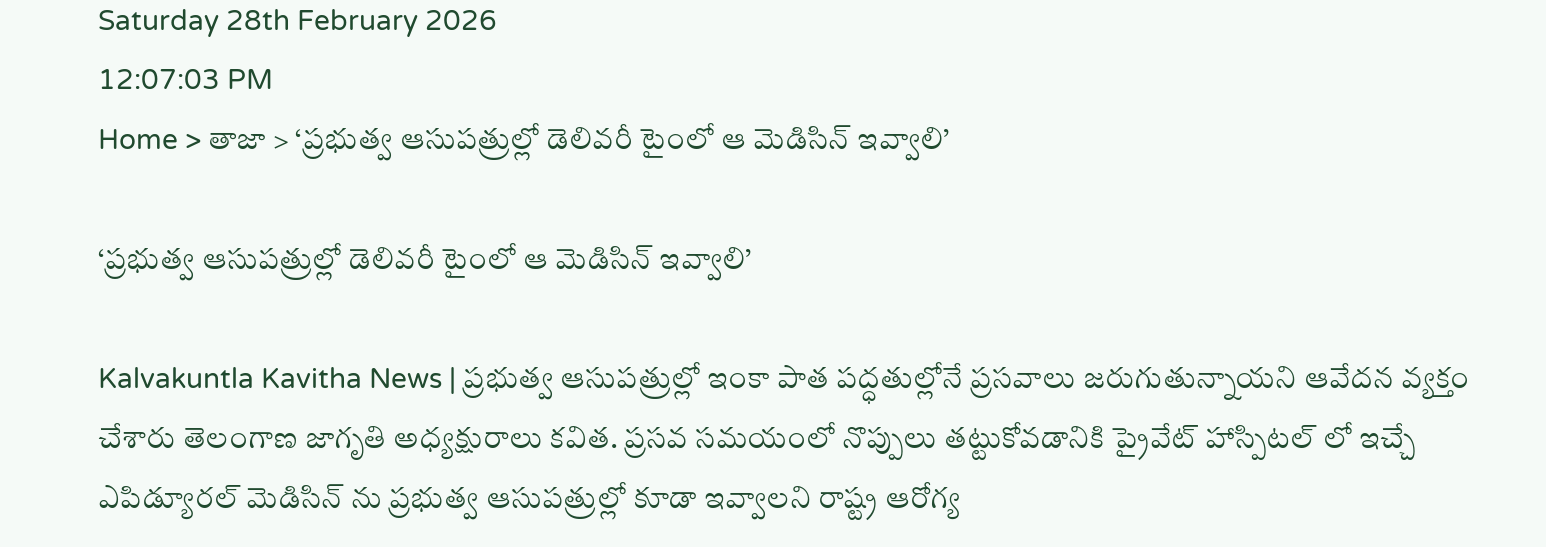Saturday 28th February 2026
12:07:03 PM
Home > తాజా > ‘ప్రభుత్వ ఆసుపత్రుల్లో డెలివరీ టైంలో ఆ మెడిసిన్ ఇవ్వాలి’

‘ప్రభుత్వ ఆసుపత్రుల్లో డెలివరీ టైంలో ఆ మెడిసిన్ ఇవ్వాలి’

Kalvakuntla Kavitha News | ప్రభుత్వ ఆసుపత్రుల్లో ఇంకా పాత పద్ధతుల్లోనే ప్రసవాలు జరుగుతున్నాయని ఆవేదన వ్యక్తం చేశారు తెలంగాణ జాగృతి అధ్యక్షురాలు కవిత. ప్రసవ సమయంలో నొప్పులు తట్టుకోవడానికి ప్రైవేట్ హాస్పిటల్ లో ఇచ్చే ఎపిడ్యూరల్‌ మెడిసిన్ ను ప్రభుత్వ ఆసుపత్రుల్లో కూడా ఇవ్వాలని రాష్ట్ర ఆరోగ్య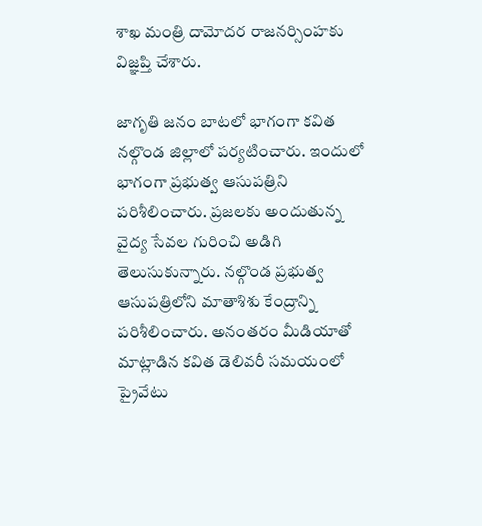శాఖ మంత్రి దామోదర రాజనర్సింహకు విజ్ఞప్తి చేశారు.

జాగృతి జనం బాటలో భాగంగా కవిత నల్గొండ జిల్లాలో పర్యటించారు. ఇందులో భాగంగా ప్రభుత్వ ఆసుపత్రిని పరిశీలించారు. ప్రజలకు అందుతున్న వైద్య సేవల గురించి అడిగి తెలుసుకున్నారు. నల్గొండ ప్రభుత్వ ఆసుపత్రిలోని మాతాశిశు కేంద్రాన్ని పరిశీలించారు. అనంతరం మీడియాతో మాట్లాడిన కవిత డెలివరీ సమయంలో ప్రైవేటు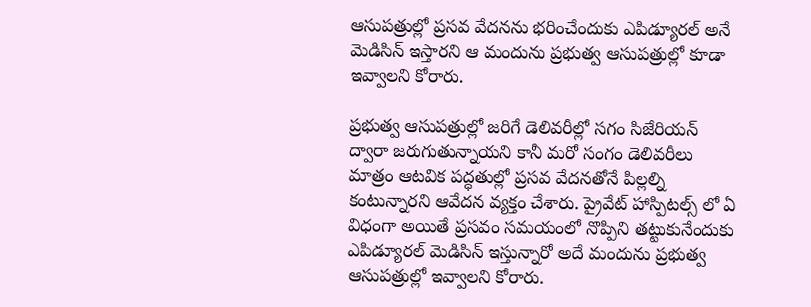ఆసుపత్రుల్లో ప్రసవ వేదనను భరించేందుకు ఎపిడ్యూరల్ అనే మెడిసిన్ ఇస్తారని ఆ మందును ప్రభుత్వ ఆసుపత్రుల్లో కూడా ఇవ్వాలని కోరారు.

ప్రభుత్వ ఆసుపత్రుల్లో జరిగే డెలివరీల్లో సగం సిజేరియన్ ద్వారా జరుగుతున్నాయని కానీ మరో సంగం డెలివరీలు మాత్రం ఆటవిక పద్ధతుల్లో ప్రసవ వేదనతోనే పిల్లల్ని కంటున్నారని ఆవేదన వ్యక్తం చేశారు. ప్రైవేట్ హాస్పిటల్స్ లో ఏ విధంగా అయితే ప్రసవం సమయంలో నొప్పిని తట్టుకునేందుకు ఎపిడ్యూరల్ మెడిసిన్ ఇస్తున్నారో అదే మందును ప్రభుత్వ ఆసుపత్రుల్లో ఇవ్వాలని కోరారు.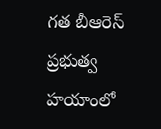గత బీఆరెస్ ప్రభుత్వ హయాంలో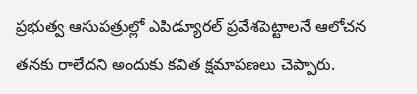ప్రభుత్వ ఆసుపత్రుల్లో ఎపిడ్యూరల్ ప్రవేశపెట్టాలనే ఆలోచన తనకు రాలేదని అందుకు కవిత క్షమాపణలు చెప్పారు.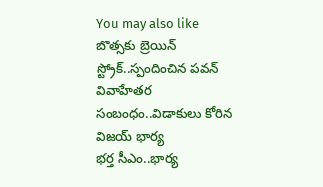You may also like
బొత్సకు బ్రెయిన్ స్ట్రోక్..స్పందించిన పవన్
వివాహేతర సంబంధం..విడాకులు కోరిన విజయ్ భార్య
భర్త సీఎం..భార్య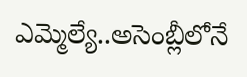ఎమ్మెల్యే..అసెంబ్లీలోనే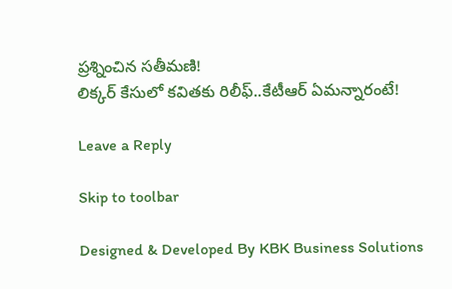ప్రశ్నించిన సతీమణి!
లిక్కర్ కేసులో కవితకు రిలీఫ్..కేటీఆర్ ఏమన్నారంటే!

Leave a Reply

Skip to toolbar

Designed & Developed By KBK Business Solutions